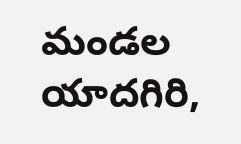మండల యాదగిరి,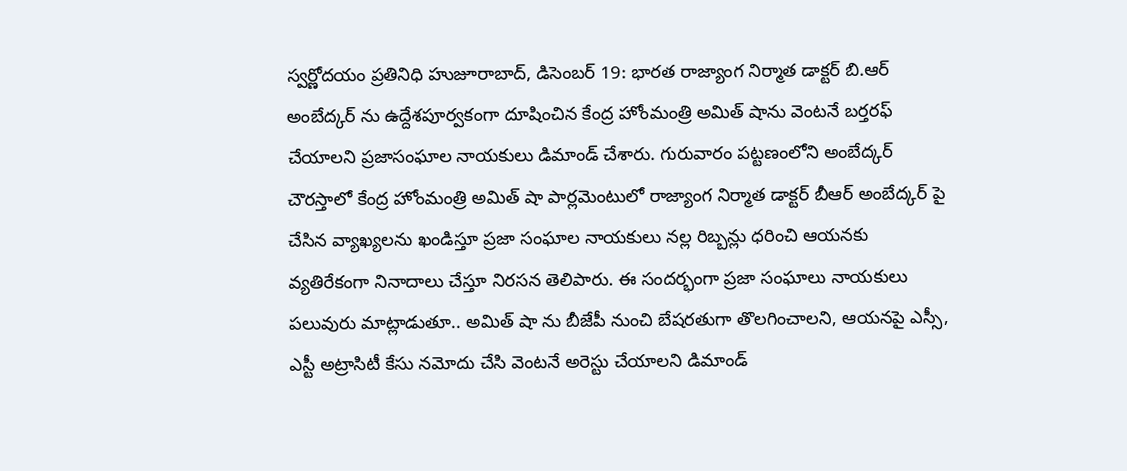స్వర్ణోదయం ప్రతినిధి హుజూరాబాద్, డిసెంబర్ 19: భారత రాజ్యాంగ నిర్మాత డాక్టర్ బి.ఆర్ అంబేద్కర్ ను ఉద్దేశపూర్వకంగా దూషించిన కేంద్ర హోంమంత్రి అమిత్ షాను వెంటనే బర్తరఫ్ చేయాలని ప్రజాసంఘాల నాయకులు డిమాండ్ చేశారు. గురువారం పట్టణంలోని అంబేద్కర్ చౌరస్తాలో కేంద్ర హోంమంత్రి అమిత్ షా పార్లమెంటులో రాజ్యాంగ నిర్మాత డాక్టర్ బీఆర్ అంబేద్కర్ పై చేసిన వ్యాఖ్యలను ఖండిస్తూ ప్రజా సంఘాల నాయకులు నల్ల రిబ్బన్లు ధరించి ఆయనకు వ్యతిరేకంగా నినాదాలు చేస్తూ నిరసన తెలిపారు. ఈ సందర్భంగా ప్రజా సంఘాలు నాయకులు పలువురు మాట్లాడుతూ.. అమిత్ షా ను బీజేపీ నుంచి బేషరతుగా తొలగించాలని, ఆయనపై ఎస్సీ, ఎస్టీ అట్రాసిటీ కేసు నమోదు చేసి వెంటనే అరెస్టు చేయాలని డిమాండ్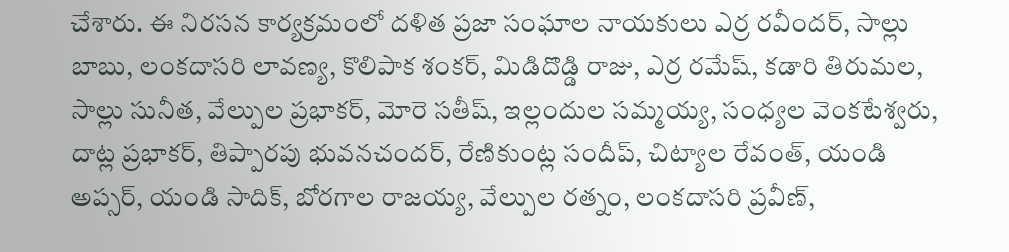చేశారు. ఈ నిరసన కార్యక్రమంలో దళిత ప్రజా సంఘాల నాయకులు ఎర్ర రవీందర్, సాల్లు బాబు, లంకదాసరి లావణ్య, కొలిపాక శంకర్, మిడిదొడ్డి రాజు, ఎర్ర రమేష్, కడారి తిరుమల, సాల్లు సునీత, వేల్పుల ప్రభాకర్, మోరె సతీష్, ఇల్లందుల సమ్మయ్య, సంధ్యల వెంకటేశ్వరు, దాట్ల ప్రభాకర్, తిప్పారపు భువనచందర్, రేణికుంట్ల సందీప్, చిట్యాల రేవంత్, యండి అప్సర్, యండి సాదిక్, బోరగాల రాజయ్య, వేల్పుల రత్నం, లంకదాసరి ప్రవీణ్,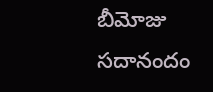బీమోజు సదానందం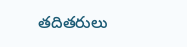తదితరులు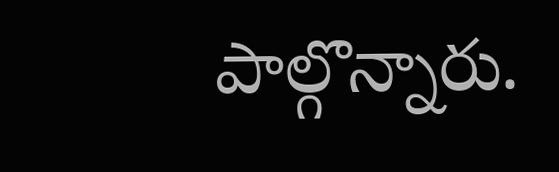పాల్గొన్నారు.